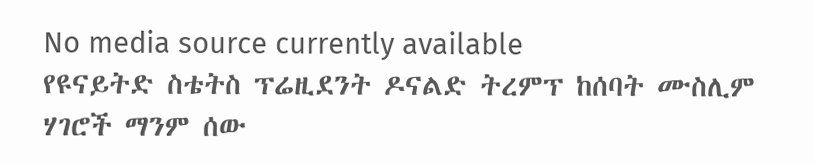No media source currently available
የዩናይትድ ስቴትስ ፕሬዚደንት ዶናልድ ትረምፕ ከሰባት ሙስሊም ሃገሮች ማንም ሰው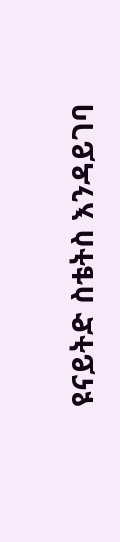ዩናይትድ ስቴትስ እንዳይገባ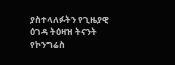ያስተላለፉትን የጊዜያዊ ዕገዳ ትዕዛዝ ትናንት የኮንግሬስ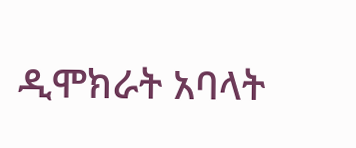ዲሞክራት አባላት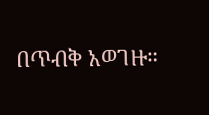በጥብቅ አወገዙ።